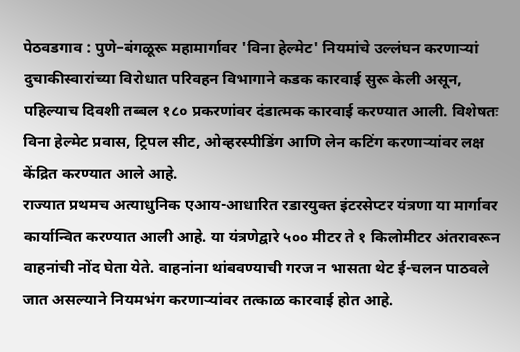पेठवडगाव : पुणे–बंगळूरू महामार्गावर 'विना हेल्मेट' नियमांचे उल्लंघन करणाऱ्यां दुचाकीस्वारांच्या विरोधात परिवहन विभागाने कडक कारवाई सुरू केली असून, पहिल्याच दिवशी तब्बल १८० प्रकरणांवर दंडात्मक कारवाई करण्यात आली. विशेषतः विना हेल्मेट प्रवास, ट्रिपल सीट, ओव्हरस्पीडिंग आणि लेन कटिंग करणाऱ्यांवर लक्ष केंद्रित करण्यात आले आहे.
राज्यात प्रथमच अत्याधुनिक एआय-आधारित रडारयुक्त इंटरसेप्टर यंत्रणा या मार्गावर कार्यान्वित करण्यात आली आहे. या यंत्रणेद्वारे ५०० मीटर ते १ किलोमीटर अंतरावरून वाहनांची नोंद घेता येते. वाहनांना थांबवण्याची गरज न भासता थेट ई-चलन पाठवले जात असल्याने नियमभंग करणाऱ्यांवर तत्काळ कारवाई होत आहे.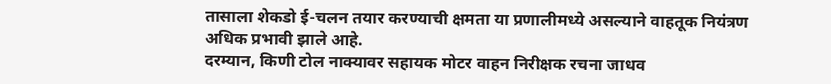तासाला शेकडो ई-चलन तयार करण्याची क्षमता या प्रणालीमध्ये असल्याने वाहतूक नियंत्रण अधिक प्रभावी झाले आहे.
दरम्यान, किणी टोल नाक्यावर सहायक मोटर वाहन निरीक्षक रचना जाधव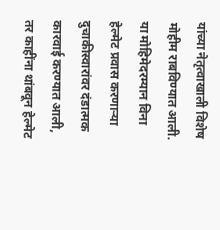यांच्या नेतृत्वाखाली विशेष मोहीम राबविण्यात आली. या मोहिमेदरम्यान विना हेल्मेट प्रवास करणाऱ्या दुचाकीस्वारांवर दंडात्मक कारवाई करण्यात आली, तर काहींना थांबवून हेल्मेट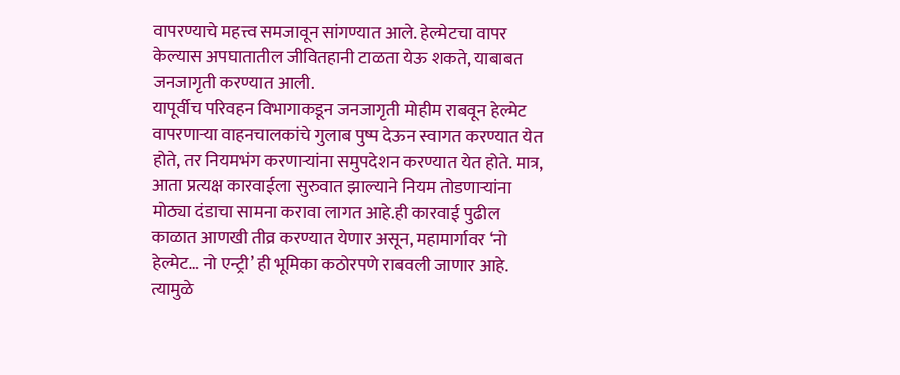वापरण्याचे महत्त्व समजावून सांगण्यात आले. हेल्मेटचा वापर केल्यास अपघातातील जीवितहानी टाळता येऊ शकते, याबाबत जनजागृती करण्यात आली.
यापूर्वीच परिवहन विभागाकडून जनजागृती मोहीम राबवून हेल्मेट वापरणाऱ्या वाहनचालकांचे गुलाब पुष्प देऊन स्वागत करण्यात येत होते, तर नियमभंग करणाऱ्यांना समुपदेशन करण्यात येत होते. मात्र, आता प्रत्यक्ष कारवाईला सुरुवात झाल्याने नियम तोडणाऱ्यांना मोठ्या दंडाचा सामना करावा लागत आहे.ही कारवाई पुढील काळात आणखी तीव्र करण्यात येणार असून, महामार्गावर ‘नो हेल्मेट… नो एन्ट्री’ ही भूमिका कठोरपणे राबवली जाणार आहे. त्यामुळे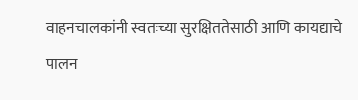वाहनचालकांनी स्वतःच्या सुरक्षिततेसाठी आणि कायद्याचे पालन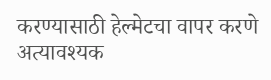करण्यासाठी हेल्मेटचा वापर करणे अत्यावश्यक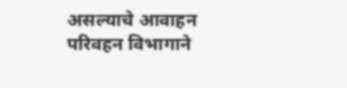असल्याचे आवाहन परिवहन विभागाने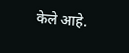केले आहे.